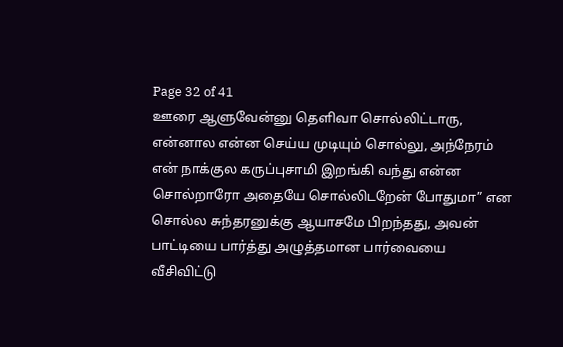Page 32 of 41
ஊரை ஆளுவேன்னு தெளிவா சொல்லிட்டாரு, என்னால என்ன செய்ய முடியும் சொல்லு, அந்நேரம் என் நாக்குல கருப்புசாமி இறங்கி வந்து என்ன சொல்றாரோ அதையே சொல்லிடறேன் போதுமா” என சொல்ல சுந்தரனுக்கு ஆயாசமே பிறந்தது, அவன் பாட்டியை பார்த்து அழுத்தமான பார்வையை வீசிவிட்டு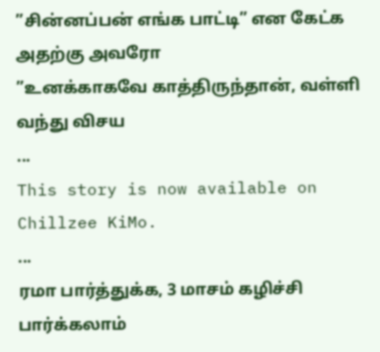”சின்னப்பன் எங்க பாட்டி” என கேட்க அதற்கு அவரோ
”உனக்காகவே காத்திருந்தான், வள்ளி வந்து விசய
...
This story is now available on Chillzee KiMo.
...
ரமா பார்த்துக்க, 3 மாசம் கழிச்சி பார்க்கலாம்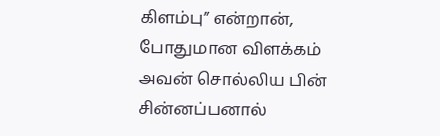கிளம்பு” என்றான், போதுமான விளக்கம் அவன் சொல்லிய பின் சின்னப்பனால்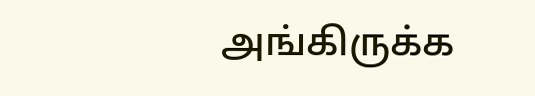அங்கிருக்க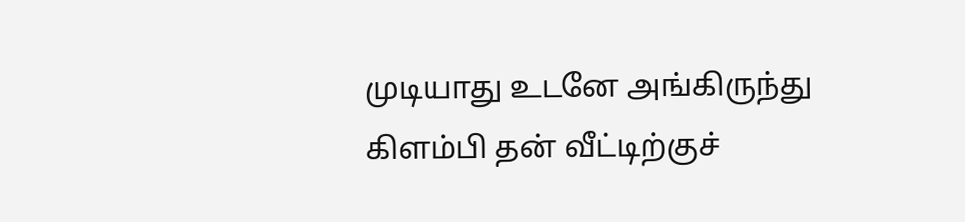முடியாது உடனே அங்கிருந்து கிளம்பி தன் வீட்டிற்குச்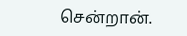சென்றான்.